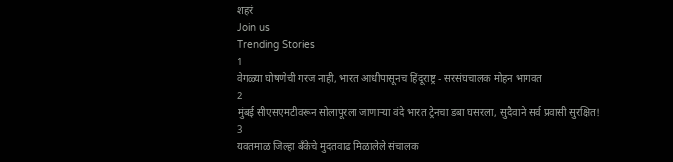शहरं
Join us
Trending Stories
1
वेगळ्या घोषणेची गरज नाही, भारत आधीपासूनच हिंदूराष्ट्र - सरसंघचालक मोहन भागवत
2
मुंबई सीएसएमटीवरून सोलापूरला जाणाऱ्या वंदे भारत ट्रेनचा डबा घसरला, सुदैवाने सर्व प्रवासी सुरक्षित!
3
यवतमाळ जिल्हा बँकेचे मुदतवाढ मिळालेले संचालक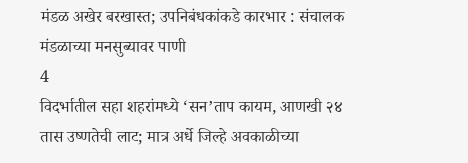मंडळ अखेर बरखास्त; उपनिबंधकांकडे कारभार : संचालक मंडळाच्या मनसुब्यावर पाणी
4
विदर्भातील सहा शहरांमध्ये ‘सन’ताप कायम, आणखी २४ तास उष्णतेची लाट; मात्र अर्धे जिल्हे अवकाळीच्या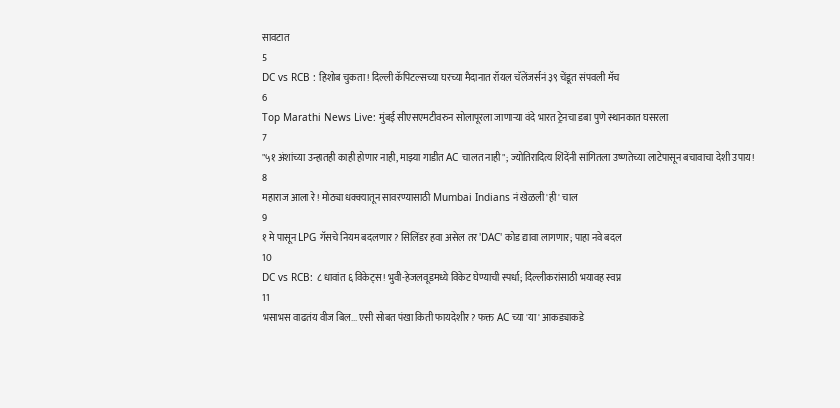सावटात
5
DC vs RCB : हिशोब चुकता! दिल्ली कॅपिटल्सच्या घरच्या मैदानात रॉयल चॅलेंजर्सनं ३९ चेंडूत संपवली मॅच
6
Top Marathi News Live: मुंबई सीएसएमटीवरुन सोलापूरला जाणाऱ्या वंदे भारत ट्रेनचा डबा पुणे स्थानकात घसरला
7
"५१ अंशांच्या उन्हातही काही होणार नाही, माझ्या गाडीत AC चालत नाही"; ज्योतिरादित्य शिंदेंनी सांगितला उष्णतेच्या लाटेपासून बचावाचा देशी उपाय!
8
महाराज आला रे! मोठ्या धक्क्यातून सावरण्यासाठी Mumbai Indians नं खेळली 'ही' चाल
9
१ मे पासून LPG गॅसचे नियम बदलणार? सिलिंडर हवा असेल तर 'DAC' कोड द्यावा लागणार; पाहा नवे बदल
10
DC vs RCB: ८ धावांत ६ विकेट्स! भुवी-हेजलवूडमध्ये विकेट घेण्याची स्पर्धा; दिल्लीकरांसाठी भयावह स्वप्न
11
भसाभस वाढतंय वीज बिल... एसी सोबत पंखा किती फायदेशीर? फक्त AC च्या 'या' आकड्याकडे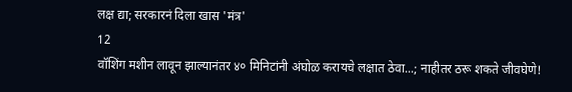लक्ष द्या; सरकारनं दिला खास 'मंत्र'
12
वॉशिंग मशीन लावून झाल्यानंतर ४० मिनिटांनी अंघोळ करायचे लक्षात ठेवा...; नाहीतर ठरू शकते जीवघेणे!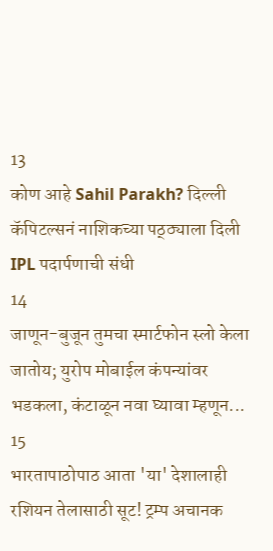13
कोण आहे Sahil Parakh? दिल्ली कॅपिटल्सनं नाशिकच्या पठ्ठ्याला दिली IPL पदार्पणाची संधी
14
जाणून-बुजून तुमचा स्मार्टफोन स्लो केला जातोय; युरोप मोबाईल कंपन्यांवर भडकला, कंटाळून नवा घ्यावा म्हणून...
15
भारतापाठोपाठ आता 'या' देशालाही रशियन तेलासाठी सूट! ट्रम्प अचानक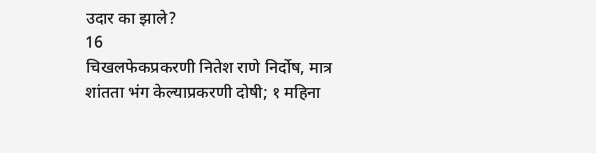उदार का झाले?
16
चिखलफेकप्रकरणी नितेश राणे निर्दोष, मात्र शांतता भंग केल्याप्रकरणी दोषी; १ महिना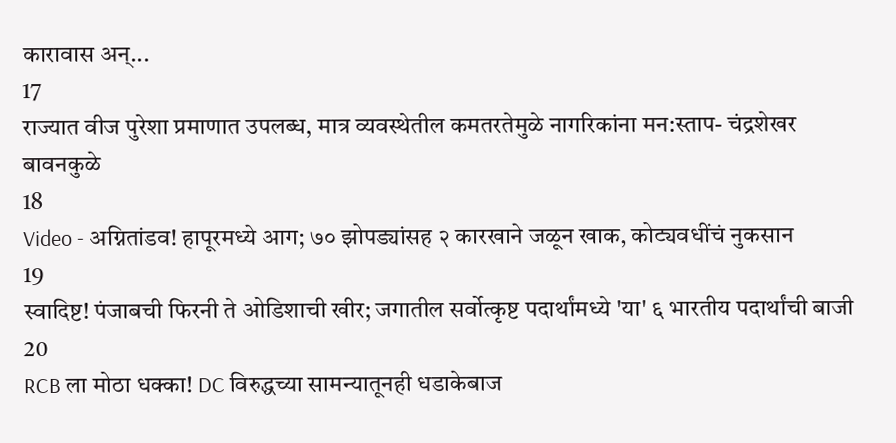कारावास अन्...
17
राज्यात वीज पुरेशा प्रमाणात उपलब्ध, मात्र व्यवस्थेतील कमतरतेमुळे नागरिकांना मन:स्ताप- चंद्रशेखर बावनकुळे
18
Video - अग्नितांडव! हापूरमध्ये आग; ७० झोपड्यांसह २ कारखाने जळून खाक, कोट्यवधींचं नुकसान
19
स्वादिष्ट! पंजाबची फिरनी ते ओडिशाची खीर; जगातील सर्वोत्कृष्ट पदार्थांमध्ये 'या' ६ भारतीय पदार्थांची बाजी
20
RCB ला मोठा धक्का! DC विरुद्धच्या सामन्यातूनही धडाकेबाज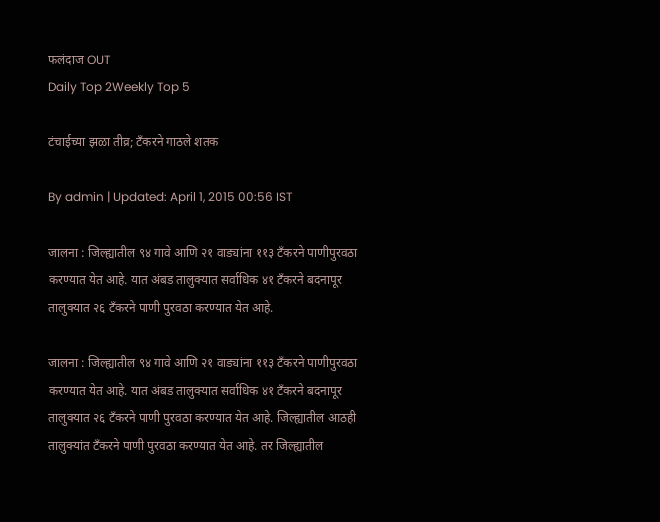फलंदाज OUT
Daily Top 2Weekly Top 5

टंचाईच्या झळा तीव्र; टँकरने गाठले शतक

By admin | Updated: April 1, 2015 00:56 IST

जालना : जिल्ह्यातील ९४ गावे आणि २१ वाड्यांना ११३ टँकरने पाणीपुरवठा करण्यात येत आहे. यात अंबड तालुक्यात सर्वाधिक ४१ टँकरने बदनापूर तालुक्यात २६ टँकरने पाणी पुरवठा करण्यात येत आहे.

जालना : जिल्ह्यातील ९४ गावे आणि २१ वाड्यांना ११३ टँकरने पाणीपुरवठा करण्यात येत आहे. यात अंबड तालुक्यात सर्वाधिक ४१ टँकरने बदनापूर तालुक्यात २६ टँकरने पाणी पुरवठा करण्यात येत आहे. जिल्ह्यातील आठही तालुक्यांत टँकरने पाणी पुरवठा करण्यात येत आहे. तर जिल्ह्यातील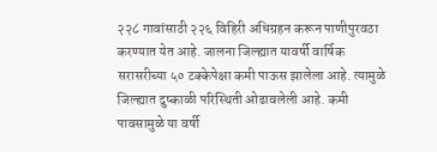२२८ गावांसाठी २२६ विहिरी अधिग्रहन करून पाणीपुरवठा करण्यात येत आहे. जालना जिल्ह्यात यावर्षी वार्षिक सरासरीच्या ५० टक्केपेक्षा कमी पाऊस झालेला आहे. त्यामुळे जिल्ह्यात दुष्काळी परिस्थिती ओढावलेली आहे. कमी पावसामुळे या वर्षी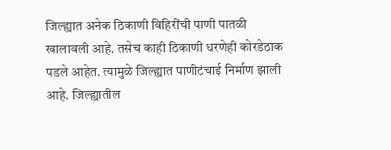जिल्ह्यात अनेक ठिकाणी विहिरींची पाणी पातळी खालावली आहे. तसेच काही ठिकाणी धरणेही कोरडेठाक पडले आहेत. त्यामुळे जिल्ह्यात पाणीटंचाई निर्माण झाली आहे. जिल्ह्यातील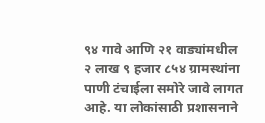९४ गावे आणि २१ वाड्यांमधील २ लाख ९ हजार ८५४ ग्रामस्थांना पाणी टंचाईला समोरे जावे लागत आहे. या लोकांसाठी प्रशासनाने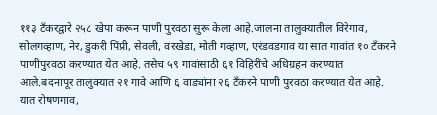११३ टँकरद्वारे २५८ खेपा करून पाणी पुरवठा सुरू केला आहे.जालना तालुक्यातील विरेगाव, सोलगव्हाण, नेर, डुकरी पिंप्री, सेवली, वरखेडा, मोती गव्हाण, एरंडवडगाव या सात गावांत १० टँकरने पाणीपुरवठा करण्यात येत आहे. तसेच ५९ गावांसाठी ६१ विहिरींचे अधिग्रहन करण्यात आले.बदनापूर तालुक्यात २१ गावे आणि ६ वाड्यांना २६ टँकरने पाणी पुरवठा करण्यात येत आहे. यात रोषणगाव,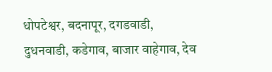धोपटेश्वर, बदनापूर, दगडवाडी, दुधनवाडी, कडेगाव, बाजार वाहेगाव, देव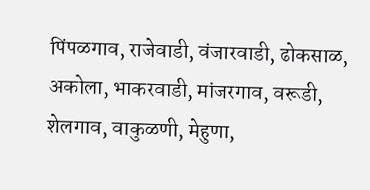पिंपळगाव, राजेवाडी, वंजारवाडी, ढोकसाळ, अकोला, भाकरवाडी, मांजरगाव, वरूडी, शेलगाव, वाकुळणी, मेहुणा,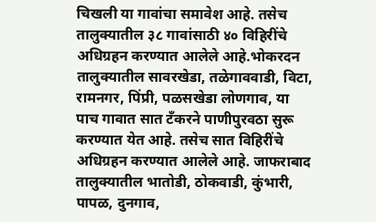चिखली या गावांचा समावेश आहे. तसेच तालुक्यातील ३८ गावांसाठी ४० विहिरींचे अधिग्रहन करण्यात आलेले आहे.भोकरदन तालुक्यातील सावरखेडा, तळेगाववाडी, विटा, रामनगर, पिंप्री, पळसखेडा लोणगाव, या पाच गावात सात टँकरने पाणीपुरवठा सुरू करण्यात येत आहे. तसेच सात विहिरींचे अधिग्रहन करण्यात आलेले आहे. जाफराबाद तालुक्यातील भातोडी, ठोकवाडी, कुंभारी, पापळ, दुनगाव,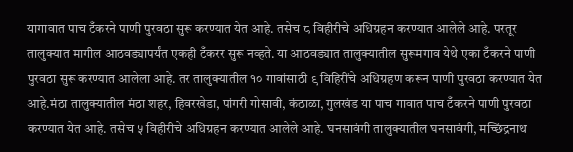यागावात पाच टँकरने पाणी पुरवठा सुरू करण्यात येत आहे. तसेच ८ विहीरीचे अधिग्रहन करण्यात आलेले आहे. परतूर तालुक्यात मागील आठवड्यापर्यंत एकही टँकरर सुरू नव्हते. या आठवड्यात तालुक्यातील सुरूमगाव येथे एका टँकरने पाणी पुरवठा सुरू करण्यात आलेला आहे. तर तालुक्यातील १० गावांसाठी ९ विहिरींचे अधिग्रहण करून पाणी पुरवठा करण्यात येत आहे.मंठा तालुक्यातील मंठा शहर, हिवरखेडा, पांगरी गोसावी, कंठाळा, गुलखंड या पाच गावात पाच टँकरने पाणी पुरवठा करण्यात येत आहे. तसेच ५ विहीरीचे अधिग्रहन करण्यात आलेले आहे. घनसावंगी तालुक्यातील घनसावंगी, मच्छिंद्रनाथ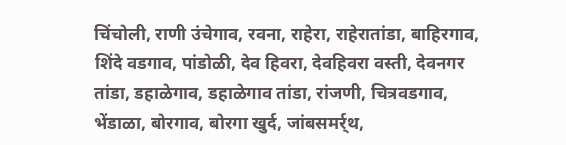चिंचोली, राणी उंचेगाव, रवना, राहेरा, राहेरातांडा, बाहिरगाव, शिंदे वडगाव, पांडोळी, देव हिवरा, देवहिवरा वस्ती, देवनगर तांडा, डहाळेगाव, डहाळेगाव तांडा, रांजणी, चित्रवडगाव, भेंडाळा, बोरगाव, बोरगा खुर्द, जांबसमर्र्थ,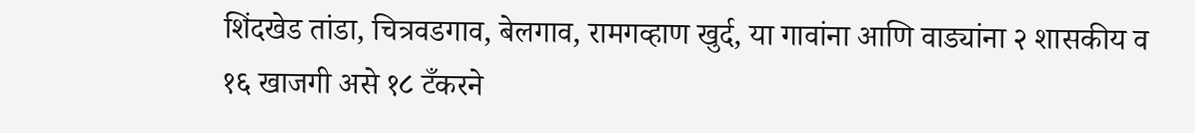शिंदखेड तांडा, चित्रवडगाव, बेलगाव, रामगव्हाण खुर्द, या गावांना आणि वाड्यांना २ शासकीय व १६ खाजगी असे १८ टँकरने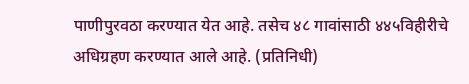पाणीपुरवठा करण्यात येत आहे. तसेच ४८ गावांसाठी ४४५विहीरीचे अधिग्रहण करण्यात आले आहे. (प्रतिनिधी)